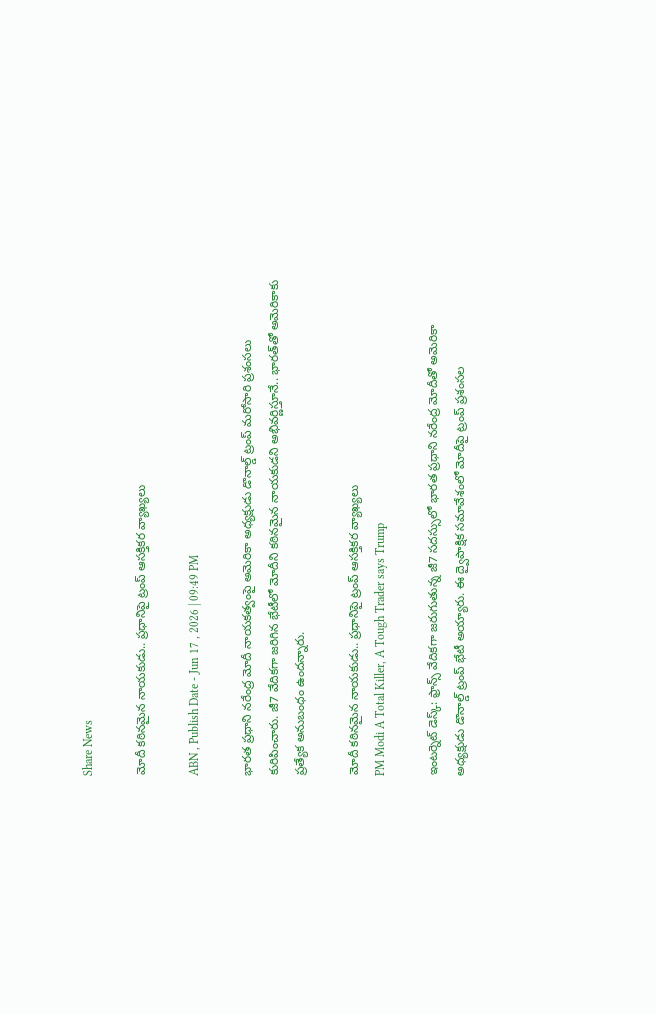Share News

మోదీ కఠినమైన నాయకుడు.. ప్రధానిపై ట్రంప్ ఆసక్తికర వ్యాఖ్యలు

ABN , Publish Date - Jun 17 , 2026 | 09:49 PM

భారత ప్రధాని నరేంద్ర మోదీ నాయకత్వంపై అమెరికా అధ్యక్షుడు డొనాల్డ్ ట్రంప్ మరోసారి ప్రశంసలు కురిపించారు. జీ7 వేదికగా జరిగిన భేటీలో మోదీని కఠినమైన నాయకుడని అభివర్ణిస్తూనే.. భారత్‌తో అమెరికాకు ప్రత్యేక అనుబంధం ఉందన్నారు.

మోదీ కఠినమైన నాయకుడు.. ప్రధానిపై ట్రంప్ ఆసక్తికర వ్యాఖ్యలు
PM Modi A Total Killer, A Tough Trader says Trump

ఇంటర్నెట్ డెస్క్: ఫ్రాన్స్ వేదికగా జరుగుతున్న జీ7 సదస్సులో భారత ప్రధాని నరేంద్ర మోదీతో అమెరికా అధ్యక్షుడు డొనాల్డ్ ట్రంప్ భేటీ అయ్యారు. ఈ ద్వైపాక్షిక సమావేశంలో మోదీపై ట్రంప్‌ ప్రశంసల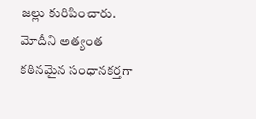జల్లు కురిపించారు. మోదీని అత్యంత కఠినమైన సంధానకర్తగా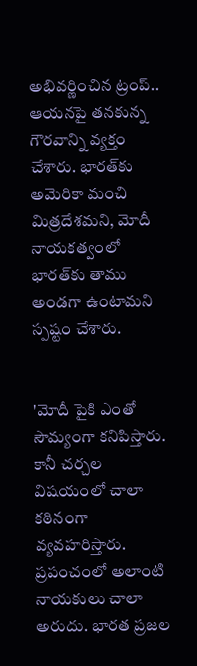అభివర్ణించిన ట్రంప్‌.. ఆయనపై తనకున్న గౌరవాన్ని వ్యక్తం చేశారు. భారత్‌కు అమెరికా మంచి మిత్రదేశమని, మోదీ నాయకత్వంలో భారత్‌కు తాము అండగా ఉంటామని స్పష్టం చేశారు.


'మోదీ పైకి ఎంతో సౌమ్యంగా కనిపిస్తారు. కానీ చర్చల విషయంలో చాలా కఠినంగా వ్యవహరిస్తారు. ప్రపంచంలో అలాంటి నాయకులు చాలా అరుదు. భారత ప్రజల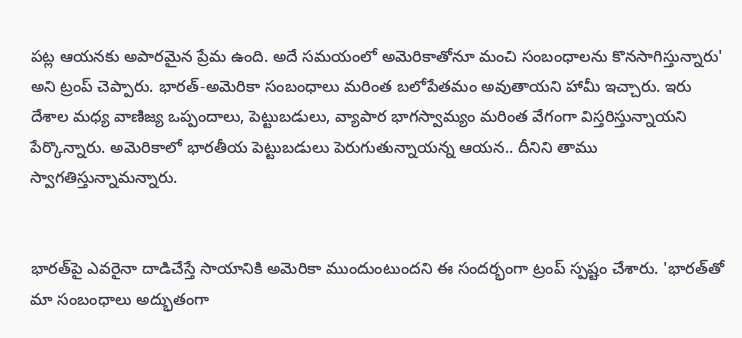పట్ల ఆయనకు అపారమైన ప్రేమ ఉంది. అదే సమయంలో అమెరికాతోనూ మంచి సంబంధాలను కొనసాగిస్తున్నారు' అని ట్రంప్ చెప్పారు. భారత్‌-అమెరికా సంబంధాలు మరింత బలోపేతమం అవుతాయని హామీ ఇచ్చారు. ఇరు దేశాల మధ్య వాణిజ్య ఒప్పందాలు, పెట్టుబడులు, వ్యాపార భాగస్వామ్యం మరింత వేగంగా విస్తరిస్తున్నాయని పేర్కొన్నారు. అమెరికాలో భారతీయ పెట్టుబడులు పెరుగుతున్నాయన్న ఆయన.. దీనిని తాము స్వాగతిస్తున్నామన్నారు.


భారత్‌పై ఎవరైనా దాడిచేస్తే సాయానికి అమెరికా ముందుంటుందని ఈ సందర్భంగా ట్రంప్‌ స్పష్టం చేశారు. 'భారత్‌తో మా సంబంధాలు అద్భుతంగా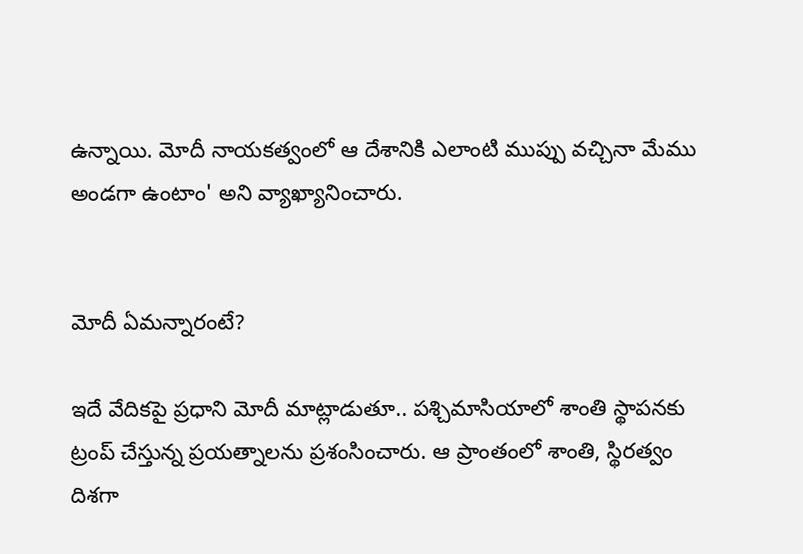ఉన్నాయి. మోదీ నాయకత్వంలో ఆ దేశానికి ఎలాంటి ముప్పు వచ్చినా మేము అండగా ఉంటాం' అని వ్యాఖ్యానించారు.


మోదీ ఏమన్నారంటే?

ఇదే వేదికపై ప్రధాని మోదీ మాట్లాడుతూ.. పశ్చిమాసియాలో శాంతి స్థాపనకు ట్రంప్‌ చేస్తున్న ప్రయత్నాలను ప్రశంసించారు. ఆ ప్రాంతంలో శాంతి, స్థిరత్వం దిశగా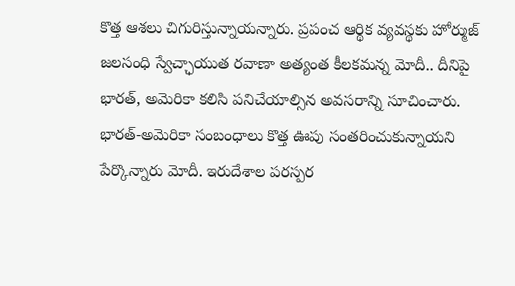కొత్త ఆశలు చిగురిస్తున్నాయన్నారు. ప్రపంచ ఆర్థిక వ్యవస్థకు హోర్ముజ్‌ జలసంధి స్వేచ్ఛాయుత రవాణా అత్యంత కీలకమన్న మోదీ.. దీనిపై భారత్‌, అమెరికా కలిసి పనిచేయాల్సిన అవసరాన్ని సూచించారు. భారత్‌-అమెరికా సంబంధాలు కొత్త ఊపు సంతరించుకున్నాయని పేర్కొన్నారు మోదీ. ఇరుదేశాల పరస్పర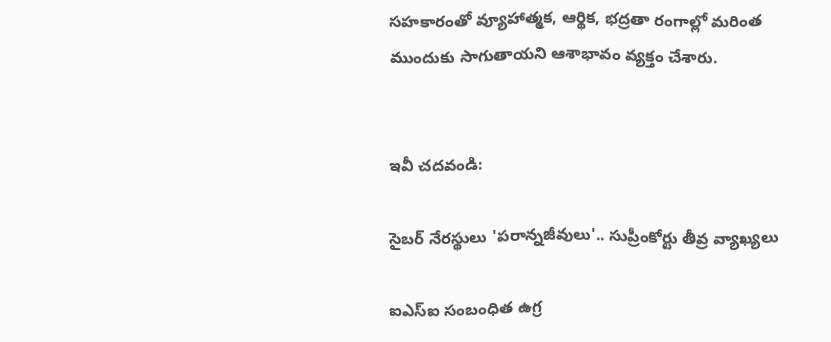సహకారంతో వ్యూహాత్మక, ఆర్థిక, భద్రతా రంగాల్లో మరింత ముందుకు సాగుతాయని ఆశాభావం వ్యక్తం చేశారు.


ఇవీ చదవండి:

సైబర్ నేరస్థులు 'పరాన్నజీవులు'.. సుప్రీంకోర్టు తీవ్ర వ్యాఖ్యలు

ఐఎస్ఐ సంబంధిత ఉగ్ర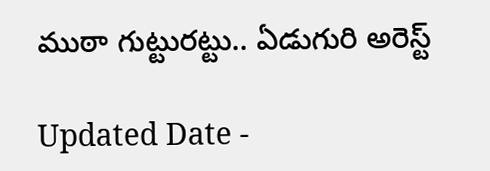ముఠా గుట్టురట్టు.. ఏడుగురి అరెస్ట్

Updated Date -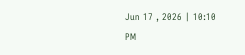Jun 17 , 2026 | 10:10 PM